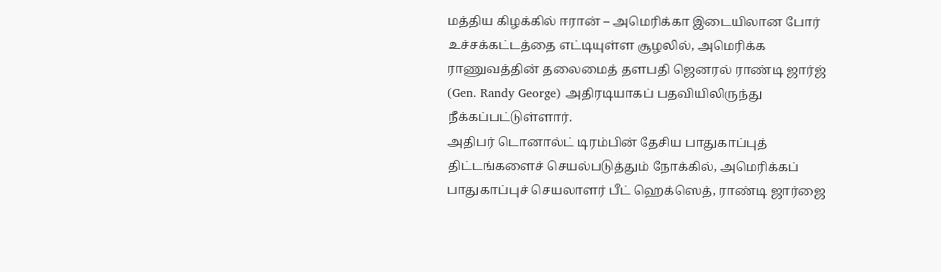மத்திய கிழக்கில் ஈரான் – அமெரிக்கா இடையிலான போர் உச்சக்கட்டத்தை எட்டியுள்ள சூழலில், அமெரிக்க ராணுவத்தின் தலைமைத் தளபதி ஜெனரல் ராண்டி ஜார்ஜ் (Gen. Randy George) அதிரடியாகப் பதவியிலிருந்து நீக்கப்பட்டுள்ளார்.
அதிபர் டொனால்ட் டிரம்பின் தேசிய பாதுகாப்புத் திட்டங்களைச் செயல்படுத்தும் நோக்கில், அமெரிக்கப் பாதுகாப்புச் செயலாளர் பீட் ஹெக்ஸெத், ராண்டி ஜார்ஜை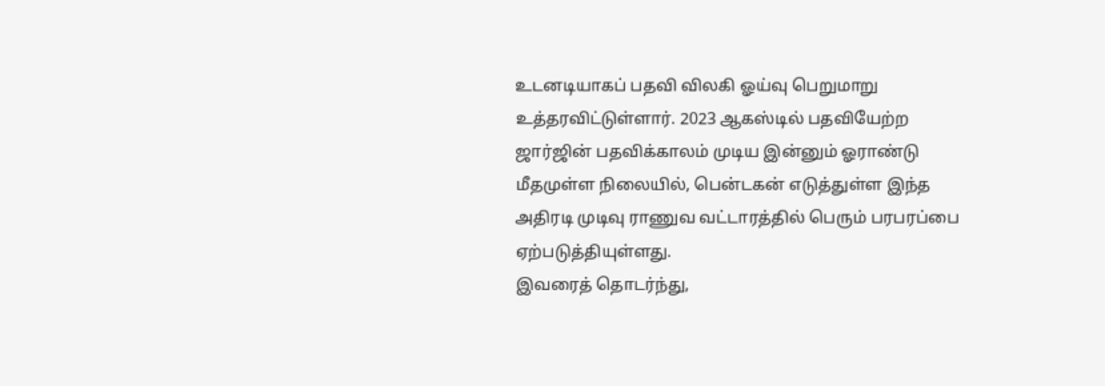உடனடியாகப் பதவி விலகி ஓய்வு பெறுமாறு உத்தரவிட்டுள்ளார். 2023 ஆகஸ்டில் பதவியேற்ற ஜார்ஜின் பதவிக்காலம் முடிய இன்னும் ஓராண்டு மீதமுள்ள நிலையில், பென்டகன் எடுத்துள்ள இந்த அதிரடி முடிவு ராணுவ வட்டாரத்தில் பெரும் பரபரப்பை ஏற்படுத்தியுள்ளது.
இவரைத் தொடர்ந்து,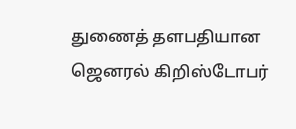துணைத் தளபதியான ஜெனரல் கிறிஸ்டோபர்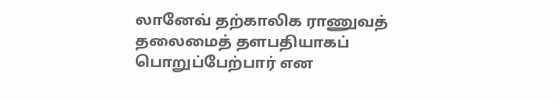லானேவ் தற்காலிக ராணுவத் தலைமைத் தளபதியாகப் பொறுப்பேற்பார் என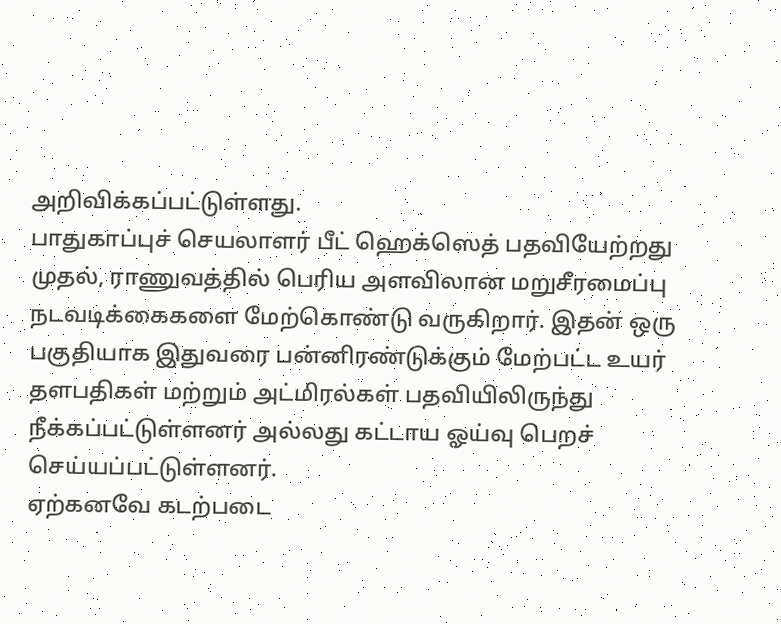அறிவிக்கப்பட்டுள்ளது.
பாதுகாப்புச் செயலாளர் பீட் ஹெக்ஸெத் பதவியேற்றது முதல், ராணுவத்தில் பெரிய அளவிலான மறுசீரமைப்பு நடவடிக்கைகளை மேற்கொண்டு வருகிறார். இதன் ஒரு பகுதியாக இதுவரை பன்னிரண்டுக்கும் மேற்பட்ட உயர் தளபதிகள் மற்றும் அட்மிரல்கள் பதவியிலிருந்து நீக்கப்பட்டுள்ளனர் அல்லது கட்டாய ஓய்வு பெறச் செய்யப்பட்டுள்ளனர்.
ஏற்கனவே கடற்படை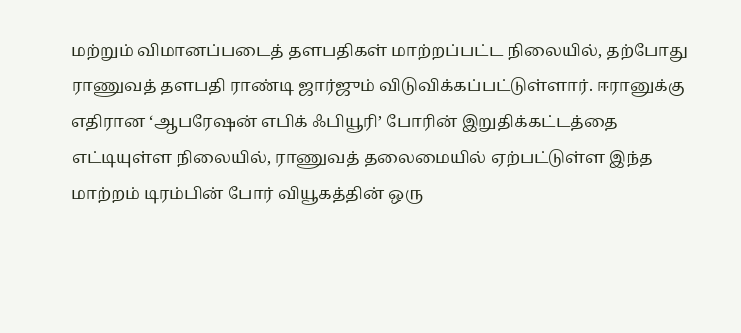மற்றும் விமானப்படைத் தளபதிகள் மாற்றப்பட்ட நிலையில், தற்போது ராணுவத் தளபதி ராண்டி ஜார்ஜும் விடுவிக்கப்பட்டுள்ளார். ஈரானுக்கு எதிரான ‘ஆபரேஷன் எபிக் ஃபியூரி’ போரின் இறுதிக்கட்டத்தை எட்டியுள்ள நிலையில், ராணுவத் தலைமையில் ஏற்பட்டுள்ள இந்த மாற்றம் டிரம்பின் போர் வியூகத்தின் ஒரு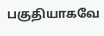பகுதியாகவே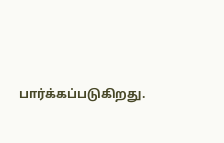பார்க்கப்படுகிறது.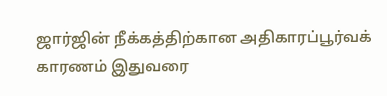ஜார்ஜின் நீக்கத்திற்கான அதிகாரப்பூர்வக் காரணம் இதுவரை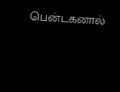பென்டகனால்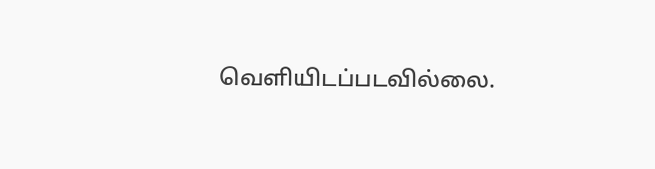வெளியிடப்படவில்லை.